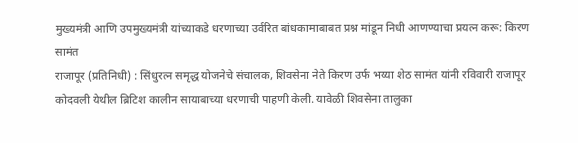मुख्यमंत्री आणि उपमुख्यमंत्री यांच्याकडे धरणाच्या उर्वरित बांधकामाबाबत प्रश्न मांडून निधी आणण्याचा प्रयत्न करू: किरण सामंत
राजापूर (प्रतिनिधी) : सिंधुरत्न समृद्ध योजनेचे संचालक, शिवसेना नेते किरण उर्फ भय्या शेठ सामंत यांनी रविवारी राजापूर कोदवली येथील ब्रिटिश कालीन सायाबाच्या धरणाची पाहणी केली. यावेळी शिवसेना तालुका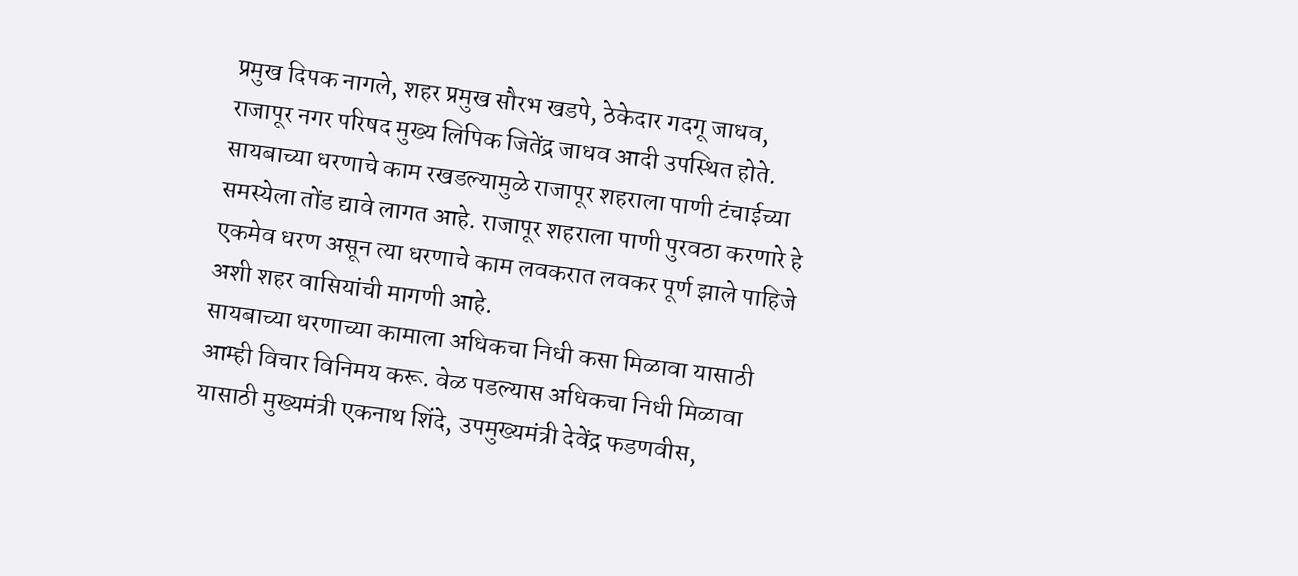प्रमुख दिपक नागले, शहर प्रमुख सौरभ खडपे, ठेकेदार गदगू जाधव, राजापूर नगर परिषद मुख्य लिपिक जितेंद्र जाधव आदी उपस्थित होते.
सायबाच्या धरणाचे काम रखडल्यामुळे राजापूर शहराला पाणी टंचाईच्या समस्येला तोंड द्यावे लागत आहे. राजापूर शहराला पाणी पुरवठा करणारे हे एकमेव धरण असून त्या धरणाचे काम लवकरात लवकर पूर्ण झाले पाहिजे अशी शहर वासियांची मागणी आहे.
सायबाच्या धरणाच्या कामाला अधिकचा निधी कसा मिळावा यासाठी आम्ही विचार विनिमय करू. वेळ पडल्यास अधिकचा निधी मिळावा यासाठी मुख्यमंत्री एकनाथ शिंदे, उपमुख्यमंत्री देवेंद्र फडणवीस,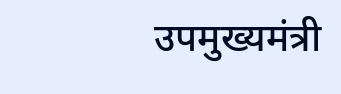उपमुख्यमंत्री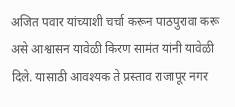अजित पवार यांच्याशी चर्चा करून पाठपुरावा करू असे आश्वासन यावेळी किरण सामंत यांनी यावेळी दिले. यासाठी आवश्यक ते प्रस्ताव राजापूर नगर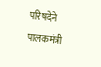परिषदेने पालकमंत्री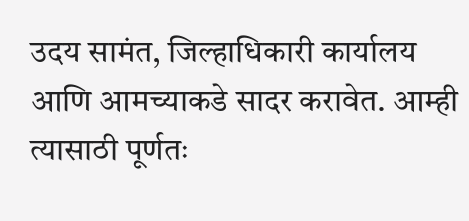उदय सामंत, जिल्हाधिकारी कार्यालय आणि आमच्याकडे सादर करावेत. आम्ही त्यासाठी पूर्णतः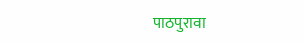पाठपुरावा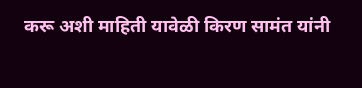करू अशी माहिती यावेळी किरण सामंत यांनी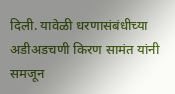दिली. यावेळी धरणासंबंधीच्या अडीअडचणी किरण सामंत यांनी समजून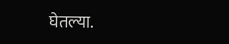घेतल्या.